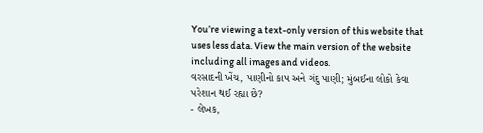You’re viewing a text-only version of this website that uses less data. View the main version of the website including all images and videos.
વરસાદની ખેંચ, પાણીનો કાપ અને ગંદુ પાણી; મુંબઈના લોકો કેવા પરેશાન થઈ રહ્યા છે?
- લેખક,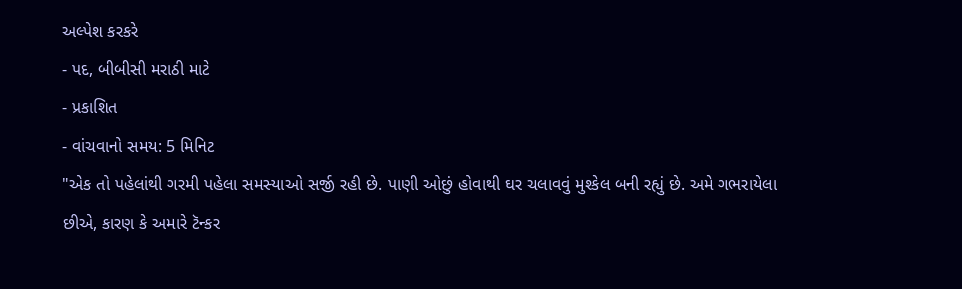અલ્પેશ કરકરે
- પદ, બીબીસી મરાઠી માટે
- પ્રકાશિત
- વાંચવાનો સમય: 5 મિનિટ
"એક તો પહેલાંથી ગરમી પહેલા સમસ્યાઓ સર્જી રહી છે. પાણી ઓછું હોવાથી ઘર ચલાવવું મુશ્કેલ બની રહ્યું છે. અમે ગભરાયેલા છીએ, કારણ કે અમારે ટૅન્કર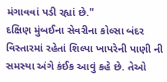મંગાવવાં પડી રહ્યાં છે."
દક્ષિણ મુંબઈના સેવરીના કોલ્સા બંદર વિસ્તારમાં રહેતાં શિલ્પા ખાપરેની પાણી ની સમસ્યા અંગે કંઈક આવું કહે છે. તેઓ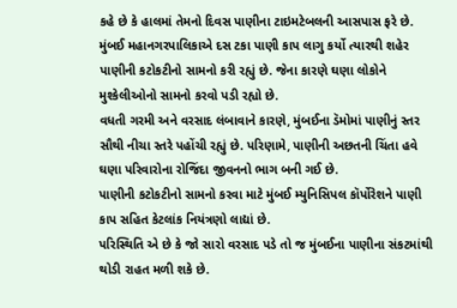કહે છે કે હાલમાં તેમનો દિવસ પાણીના ટાઇમટેબલની આસપાસ ફરે છે.
મુંબઈ મહાનગરપાલિકાએ દસ ટકા પાણી કાપ લાગુ કર્યો ત્યારથી શહેર પાણીની કટોકટીનો સામનો કરી રહ્યું છે. જેના કારણે ઘણા લોકોને મુશ્કેલીઓનો સામનો કરવો પડી રહ્યો છે.
વધતી ગરમી અને વરસાદ લંબાવાને કારણે, મુંબઈના ડૅમોમાં પાણીનું સ્તર સૌથી નીચા સ્તરે પહોંચી રહ્યું છે. પરિણામે, પાણીની અછતની ચિંતા હવે ઘણા પરિવારોના રોજિંદા જીવનનો ભાગ બની ગઈ છે.
પાણીની કટોકટીનો સામનો કરવા માટે મુંબઈ મ્યુનિસિપલ કૉર્પોરેશને પાણી કાપ સહિત કેટલાંક નિયંત્રણો લાદ્યાં છે.
પરિસ્થિતિ એ છે કે જો સારો વરસાદ પડે તો જ મુંબઈના પાણીના સંકટમાંથી થોડી રાહત મળી શકે છે.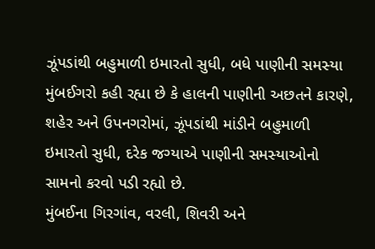ઝૂંપડાંથી બહુમાળી ઇમારતો સુધી, બધે પાણીની સમસ્યા
મુંબઈગરો કહી રહ્યા છે કે હાલની પાણીની અછતને કારણે, શહેર અને ઉપનગરોમાં, ઝૂંપડાંથી માંડીને બહુમાળી ઇમારતો સુધી, દરેક જગ્યાએ પાણીની સમસ્યાઓનો સામનો કરવો પડી રહ્યો છે.
મુંબઈના ગિરગાંવ, વરલી, શિવરી અને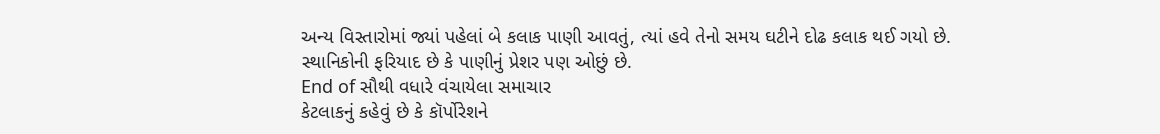અન્ય વિસ્તારોમાં જ્યાં પહેલાં બે કલાક પાણી આવતું, ત્યાં હવે તેનો સમય ઘટીને દોઢ કલાક થઈ ગયો છે. સ્થાનિકોની ફરિયાદ છે કે પાણીનું પ્રેશર પણ ઓછું છે.
End of સૌથી વધારે વંચાયેલા સમાચાર
કેટલાકનું કહેવું છે કે કૉર્પોરેશને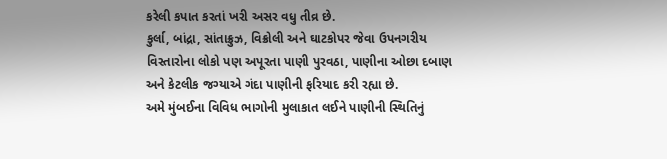કરેલી કપાત કરતાં ખરી અસર વધુ તીવ્ર છે.
કુર્લા, બાંદ્રા, સાંતાક્રુઝ, વિક્રોલી અને ઘાટકોપર જેવા ઉપનગરીય વિસ્તારોના લોકો પણ અપૂરતા પાણી પુરવઠા, પાણીના ઓછા દબાણ અને કેટલીક જગ્યાએ ગંદા પાણીની ફરિયાદ કરી રહ્યા છે.
અમે મુંબઈના વિવિધ ભાગોની મુલાકાત લઈને પાણીની સ્થિતિનું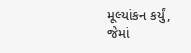મૂલ્યાંકન કર્યું, જેમાં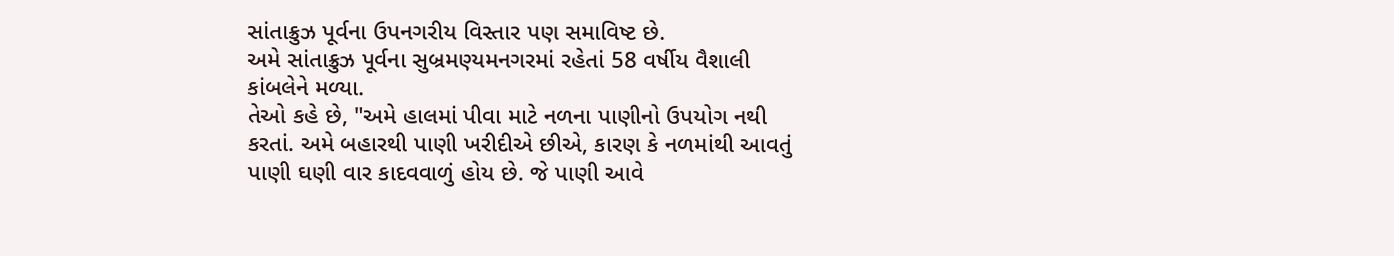સાંતાક્રુઝ પૂર્વના ઉપનગરીય વિસ્તાર પણ સમાવિષ્ટ છે.
અમે સાંતાક્રુઝ પૂર્વના સુબ્રમણ્યમનગરમાં રહેતાં 58 વર્ષીય વૈશાલી કાંબલેને મળ્યા.
તેઓ કહે છે, "અમે હાલમાં પીવા માટે નળના પાણીનો ઉપયોગ નથી કરતાં. અમે બહારથી પાણી ખરીદીએ છીએ, કારણ કે નળમાંથી આવતું પાણી ઘણી વાર કાદવવાળું હોય છે. જે પાણી આવે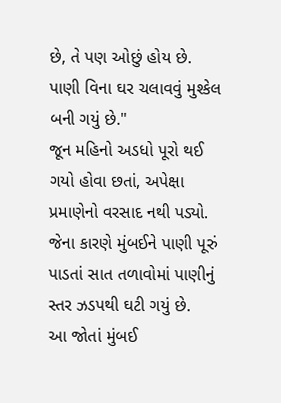છે, તે પણ ઓછું હોય છે. પાણી વિના ઘર ચલાવવું મુશ્કેલ બની ગયું છે."
જૂન મહિનો અડધો પૂરો થઈ ગયો હોવા છતાં, અપેક્ષા પ્રમાણેનો વરસાદ નથી પડ્યો. જેના કારણે મુંબઈને પાણી પૂરું પાડતાં સાત તળાવોમાં પાણીનું સ્તર ઝડપથી ઘટી ગયું છે.
આ જોતાં મુંબઈ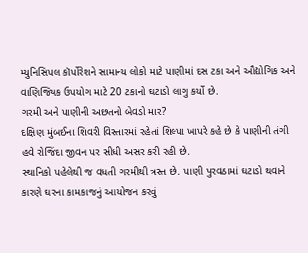મ્યુનિસિપલ કૉર્પોરેશને સામાન્ય લોકો માટે પાણીમાં દસ ટકા અને ઔદ્યોગિક અને વાણિજ્યિક ઉપયોગ માટે 20 ટકાનો ઘટાડો લાગુ કર્યો છે.
ગરમી અને પાણીની અછતનો બેવડો માર?
દક્ષિણ મુંબઈના શિવરી વિસ્તારમાં રહેતાં શિલ્પા ખાપરે કહે છે કે પાણીની તંગી હવે રોજિંદા જીવન પર સીધી અસર કરી રહી છે.
સ્થાનિકો પહેલેથી જ વધતી ગરમીથી ત્રસ્ત છે. પાણી પુરવઠામાં ઘટાડો થવાને કારણે ઘરના કામકાજનું આયોજન કરવું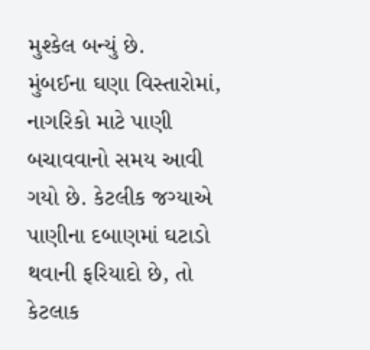મુશ્કેલ બન્યું છે.
મુંબઈના ઘણા વિસ્તારોમાં, નાગરિકો માટે પાણી બચાવવાનો સમય આવી ગયો છે. કેટલીક જગ્યાએ પાણીના દબાણમાં ઘટાડો થવાની ફરિયાદો છે, તો કેટલાક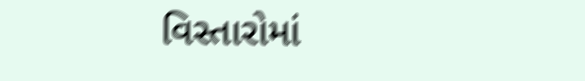વિસ્તારોમાં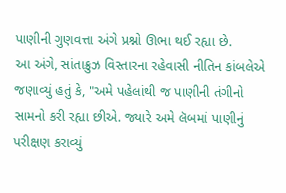પાણીની ગુણવત્તા અંગે પ્રશ્નો ઊભા થઈ રહ્યા છે.
આ અંગે, સાંતાક્રુઝ વિસ્તારના રહેવાસી નીતિન કાંબલેએ જણાવ્યું હતું કે, "અમે પહેલાંથી જ પાણીની તંગીનો સામનો કરી રહ્યા છીએ. જ્યારે અમે લૅબમાં પાણીનું પરીક્ષણ કરાવ્યું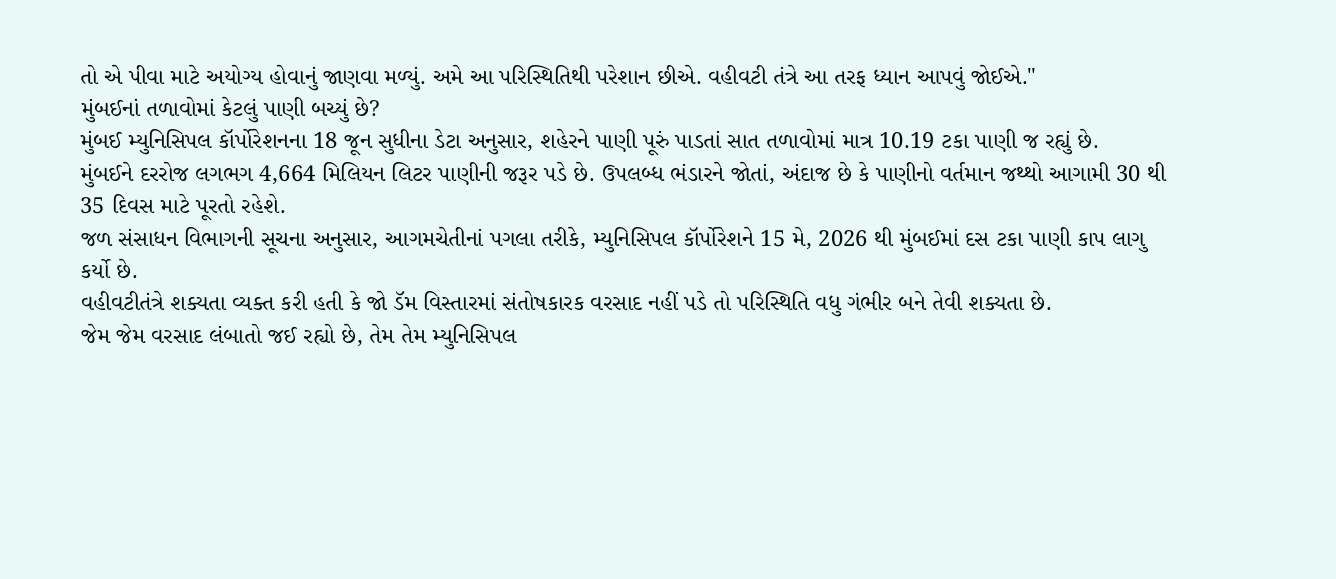તો એ પીવા માટે અયોગ્ય હોવાનું જાણવા મળ્યું. અમે આ પરિસ્થિતિથી પરેશાન છીએ. વહીવટી તંત્રે આ તરફ ધ્યાન આપવું જોઈએ."
મુંબઈનાં તળાવોમાં કેટલું પાણી બચ્યું છે?
મુંબઈ મ્યુનિસિપલ કૉર્પોરેશનના 18 જૂન સુધીના ડેટા અનુસાર, શહેરને પાણી પૂરું પાડતાં સાત તળાવોમાં માત્ર 10.19 ટકા પાણી જ રહ્યું છે.
મુંબઈને દરરોજ લગભગ 4,664 મિલિયન લિટર પાણીની જરૂર પડે છે. ઉપલબ્ધ ભંડારને જોતાં, અંદાજ છે કે પાણીનો વર્તમાન જથ્થો આગામી 30 થી 35 દિવસ માટે પૂરતો રહેશે.
જળ સંસાધન વિભાગની સૂચના અનુસાર, આગમચેતીનાં પગલા તરીકે, મ્યુનિસિપલ કૉર્પોરેશને 15 મે, 2026 થી મુંબઈમાં દસ ટકા પાણી કાપ લાગુ કર્યો છે.
વહીવટીતંત્રે શક્યતા વ્યક્ત કરી હતી કે જો ડૅમ વિસ્તારમાં સંતોષકારક વરસાદ નહીં પડે તો પરિસ્થિતિ વધુ ગંભીર બને તેવી શક્યતા છે.
જેમ જેમ વરસાદ લંબાતો જઈ રહ્યો છે, તેમ તેમ મ્યુનિસિપલ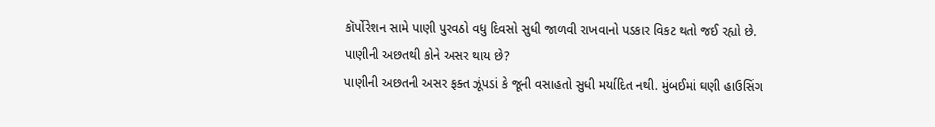કૉર્પોરેશન સામે પાણી પુરવઠો વધુ દિવસો સુધી જાળવી રાખવાનો પડકાર વિકટ થતો જઈ રહ્યો છે.
પાણીની અછતથી કોને અસર થાય છે?
પાણીની અછતની અસર ફક્ત ઝૂંપડાં કે જૂની વસાહતો સુધી મર્યાદિત નથી. મુંબઈમાં ઘણી હાઉસિંગ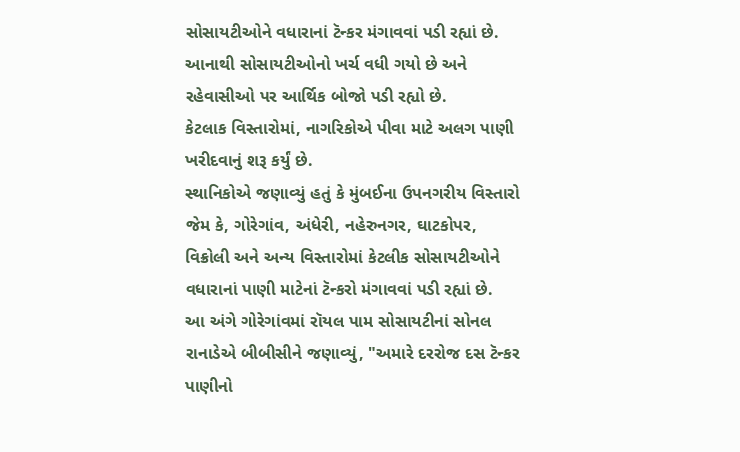સોસાયટીઓને વધારાનાં ટૅન્કર મંગાવવાં પડી રહ્યાં છે.
આનાથી સોસાયટીઓનો ખર્ચ વધી ગયો છે અને રહેવાસીઓ પર આર્થિક બોજો પડી રહ્યો છે.
કેટલાક વિસ્તારોમાં, નાગરિકોએ પીવા માટે અલગ પાણી ખરીદવાનું શરૂ કર્યું છે.
સ્થાનિકોએ જણાવ્યું હતું કે મુંબઈના ઉપનગરીય વિસ્તારો જેમ કે, ગોરેગાંવ, અંધેરી, નહેરુનગર, ઘાટકોપર, વિક્રોલી અને અન્ય વિસ્તારોમાં કેટલીક સોસાયટીઓને વધારાનાં પાણી માટેનાં ટૅન્કરો મંગાવવાં પડી રહ્યાં છે.
આ અંગે ગોરેગાંવમાં રૉયલ પામ સોસાયટીનાં સોનલ રાનાડેએ બીબીસીને જણાવ્યું, "અમારે દરરોજ દસ ટૅન્કર પાણીનો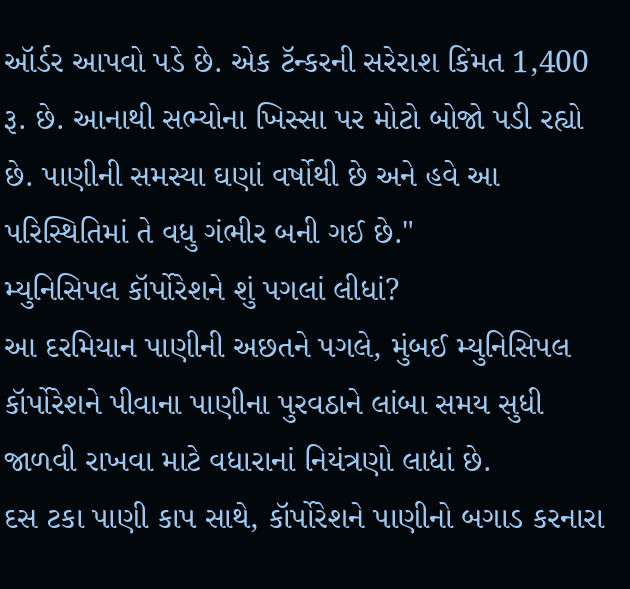ઑર્ડર આપવો પડે છે. એક ટૅન્કરની સરેરાશ કિંમત 1,400 રૂ. છે. આનાથી સભ્યોના ખિસ્સા પર મોટો બોજો પડી રહ્યો છે. પાણીની સમસ્યા ઘણાં વર્ષોથી છે અને હવે આ પરિસ્થિતિમાં તે વધુ ગંભીર બની ગઈ છે."
મ્યુનિસિપલ કૉર્પોરેશને શું પગલાં લીધાં?
આ દરમિયાન પાણીની અછતને પગલે, મુંબઈ મ્યુનિસિપલ કૉર્પોરેશને પીવાના પાણીના પુરવઠાને લાંબા સમય સુધી જાળવી રાખવા માટે વધારાનાં નિયંત્રણો લાદ્યાં છે.
દસ ટકા પાણી કાપ સાથે, કૉર્પોરેશને પાણીનો બગાડ કરનારા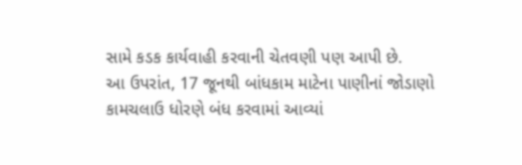સામે કડક કાર્યવાહી કરવાની ચેતવણી પણ આપી છે.
આ ઉપરાંત, 17 જૂનથી બાંધકામ માટેના પાણીનાં જોડાણો કામચલાઉ ધોરણે બંધ કરવામાં આવ્યાં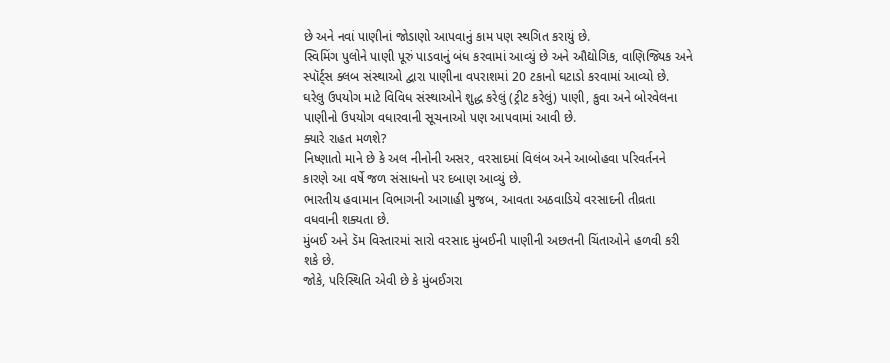છે અને નવાં પાણીનાં જોડાણો આપવાનું કામ પણ સ્થગિત કરાયું છે.
સ્વિમિંગ પુલોને પાણી પૂરું પાડવાનું બંધ કરવામાં આવ્યું છે અને ઔદ્યોગિક, વાણિજ્યિક અને સ્પૉર્ટ્સ ક્લબ સંસ્થાઓ દ્વારા પાણીના વપરાશમાં 20 ટકાનો ઘટાડો કરવામાં આવ્યો છે.
ઘરેલુ ઉપયોગ માટે વિવિધ સંસ્થાઓને શુદ્ધ કરેલું (ટ્રીટ કરેલું) પાણી, કુવા અને બોરવેલના પાણીનો ઉપયોગ વધારવાની સૂચનાઓ પણ આપવામાં આવી છે.
ક્યારે રાહત મળશે?
નિષ્ણાતો માને છે કે અલ નીનોની અસર, વરસાદમાં વિલંબ અને આબોહવા પરિવર્તનને કારણે આ વર્ષે જળ સંસાધનો પર દબાણ આવ્યું છે.
ભારતીય હવામાન વિભાગની આગાહી મુજબ, આવતા અઠવાડિયે વરસાદની તીવ્રતા વધવાની શક્યતા છે.
મુંબઈ અને ડૅમ વિસ્તારમાં સારો વરસાદ મુંબઈની પાણીની અછતની ચિંતાઓને હળવી કરી શકે છે.
જોકે, પરિસ્થિતિ એવી છે કે મુંબઈગરા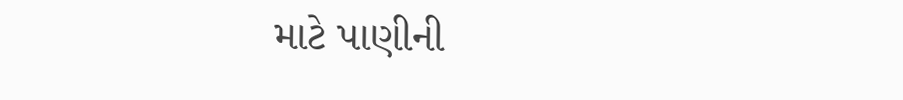માટે પાણીની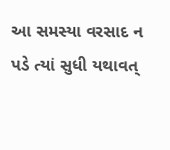આ સમસ્યા વરસાદ ન પડે ત્યાં સુધી યથાવત્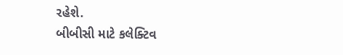રહેશે.
બીબીસી માટે કલેક્ટિવ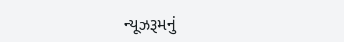ન્યૂઝરૂમનું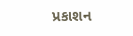પ્રકાશન